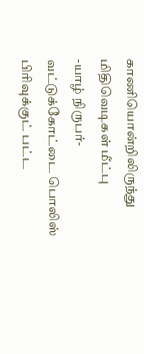காணியொன்றிலிருந்து மிதிவெடிகள் மீட்பு
-யாழ் நிருபர்-
வட்டுக்கோட்டை பொலிஸ் பிரிவுக்குட் பட்ட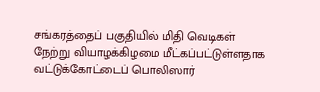சங்கரத்தைப் பகுதியில் மிதி வெடிகள் நேற்று வியாழக்கிழமை மீட்கப்பட்டுள்ளதாக வட்டுக்கோட்டைப் பொலிஸார்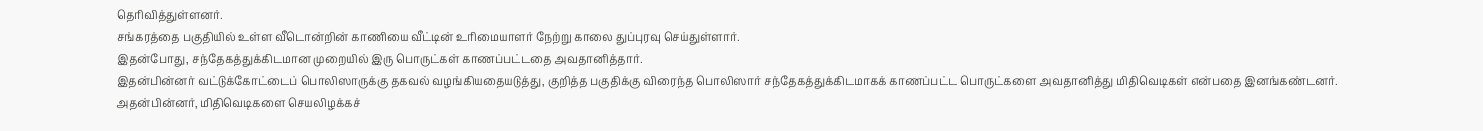தெரிவித்துள்ளனர்.
சங்கரத்தை பகுதியில் உள்ள வீடொன்றின் காணியை வீட்டின் உரிமையாளர் நேற்று காலை துப்புரவு செய்துள்ளார்.
இதன்போது, சந்தேகத்துக்கிடமான முறையில் இரு பொருட்கள் காணப்பட்டதை அவதானித்தார்.
இதன்பின்னர் வட்டுக்கோட்டைப் பொலிஸாருக்கு தகவல் வழங்கியதையடுத்து, குறித்த பகுதிக்கு விரைந்த பொலிஸார் சந்தேகத்துக்கிடமாகக் காணப்பட்ட பொருட்களை அவதானித்து மிதிவெடிகள் என்பதை இனங்கண்டனர்.
அதன்பின்னர், மிதிவெடிகளை செயலிழக்கச்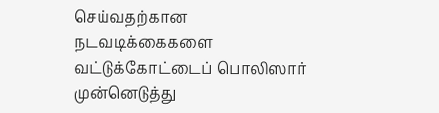செய்வதற்கான நடவடிக்கைகளை வட்டுக்கோட்டைப் பொலிஸார் முன்னெடுத்து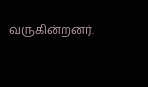வருகின்றனர்.